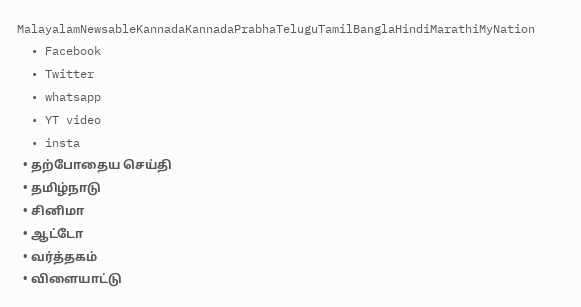MalayalamNewsableKannadaKannadaPrabhaTeluguTamilBanglaHindiMarathiMyNation
  • Facebook
  • Twitter
  • whatsapp
  • YT video
  • insta
  • தற்போதைய செய்தி
  • தமிழ்நாடு
  • சினிமா
  • ஆட்டோ
  • வர்த்தகம்
  • விளையாட்டு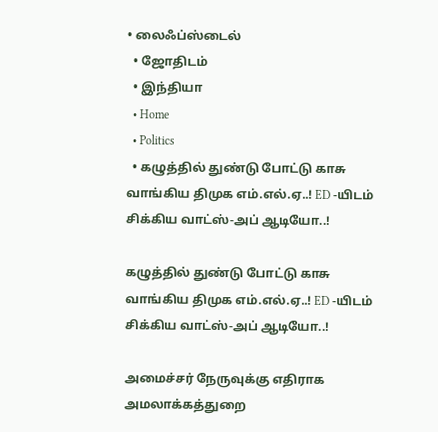• லைஃப்ஸ்டைல்
  • ஜோதிடம்
  • இந்தியா
  • Home
  • Politics
  • கழுத்தில் துண்டு போட்டு காசு வாங்கிய திமுக எம்.எல்.ஏ..! ED -யிடம் சிக்கிய வாட்ஸ்-அப் ஆடியோ..!

கழுத்தில் துண்டு போட்டு காசு வாங்கிய திமுக எம்.எல்.ஏ..! ED -யிடம் சிக்கிய வாட்ஸ்-அப் ஆடியோ..!

அமைச்சர் நேருவுக்கு எதிராக அமலாக்கத்துறை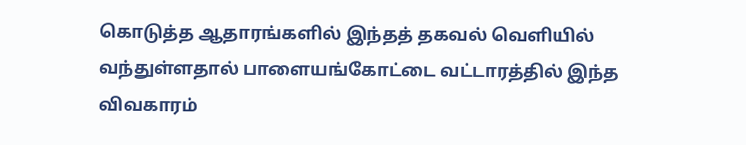கொடுத்த ஆதாரங்களில் இந்தத் தகவல் வெளியில் வந்துள்ளதால் பாளையங்கோட்டை வட்டாரத்தில் இந்த விவகாரம்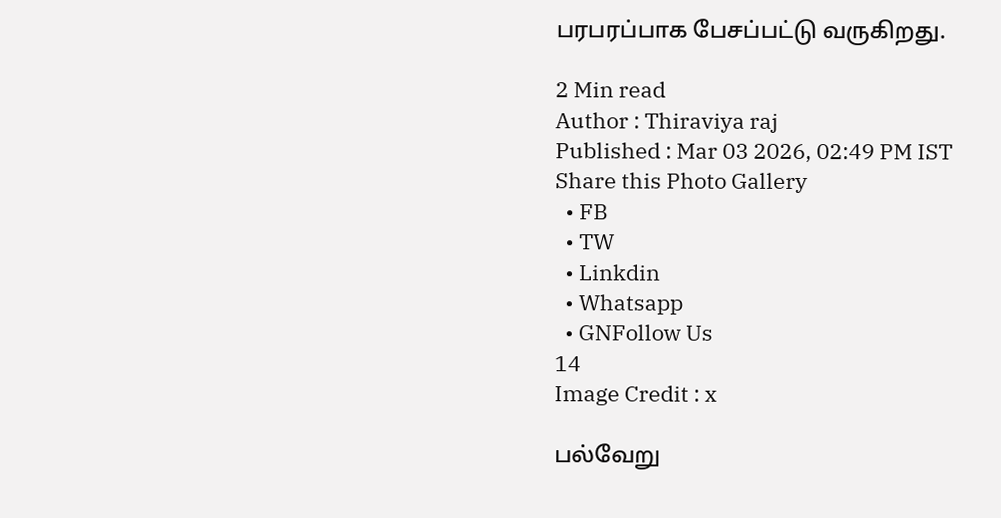பரபரப்பாக பேசப்பட்டு வருகிறது.

2 Min read
Author : Thiraviya raj
Published : Mar 03 2026, 02:49 PM IST
Share this Photo Gallery
  • FB
  • TW
  • Linkdin
  • Whatsapp
  • GNFollow Us
14
Image Credit : x

பல்வேறு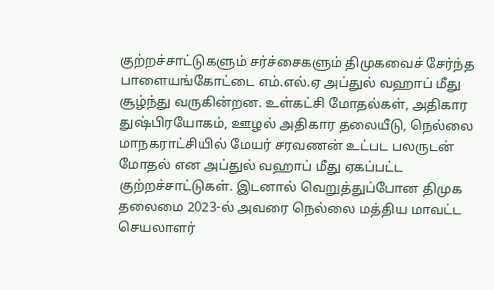குற்றச்சாட்டுகளும் சர்ச்சைகளும் திமுகவைச் சேர்ந்த பாளையங்கோட்டை எம்.எல்.ஏ அப்துல் வஹாப் மீது சூழ்ந்து வருகின்றன. உள்கட்சி மோதல்கள், அதிகார துஷ்பிரயோகம், ஊழல் அதிகார தலையீடு, நெல்லை மாநகராட்சியில் மேயர் சரவணன் உட்பட பலருடன் மோதல் என அப்துல் வஹாப் மீது ஏகப்பட்ட குற்றச்சாட்டுகள். இடனால் வெறுத்துப்போன திமுக தலைமை 2023-ல் அவரை நெல்லை மத்திய மாவட்ட செயலாளர்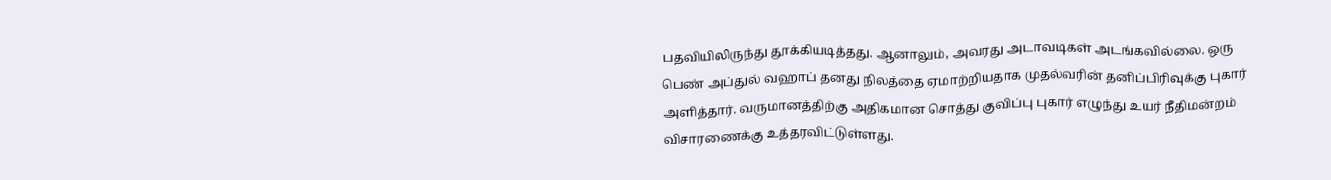பதவியிலிருந்து தூக்கியடித்தது. ஆனாலும், அவரது அடாவடிகள் அடங்கவில்லை. ஒரு பெண் அப்துல் வஹாப் தனது நிலத்தை ஏமாற்றியதாக முதல்வரின் தனிப்பிரிவுக்கு புகார் அளித்தார். வருமானத்திற்கு அதிகமான சொத்து குவிப்பு புகார் எழுந்து உயர் நீதிமன்றம் விசாரணைக்கு உத்தரவிட்டுள்ளது.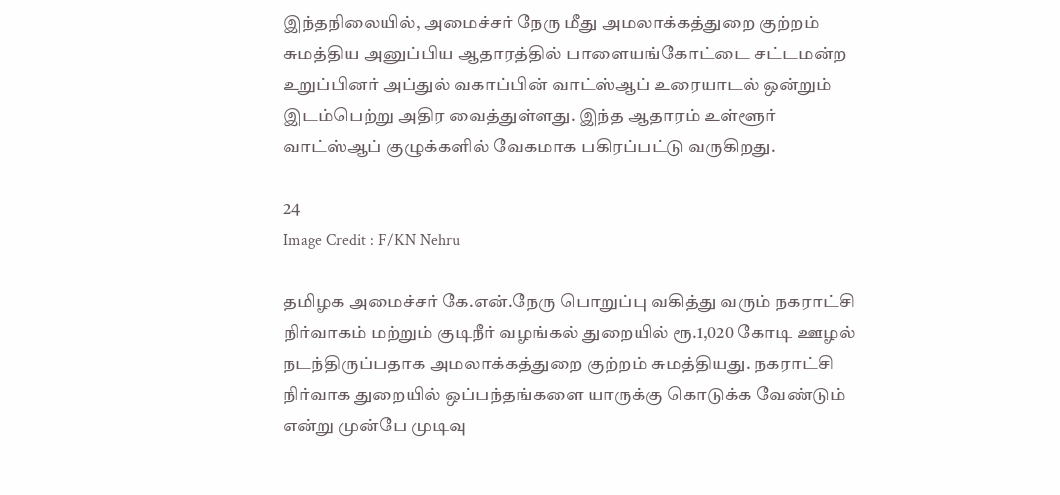இந்தநிலையில், அமைச்சர் நேரு மீது அமலாக்கத்துறை குற்றம் சுமத்திய அனுப்பிய ஆதாரத்தில் பாளையங்கோட்டை சட்டமன்ற உறுப்பினர் அப்துல் வகாப்பின் வாட்ஸ்ஆப் உரையாடல் ஒன்றும் இடம்பெற்று அதிர வைத்துள்ளது. இந்த ஆதாரம் உள்ளூர் வாட்ஸ்ஆப் குழுக்களில் வேகமாக பகிரப்பட்டு வருகிறது.

24
Image Credit : F/KN Nehru

தமிழக அமைச்சர் கே.என்.நேரு பொறுப்பு வகித்து வரும் நகராட்சி நிர்வாகம் மற்றும் குடிநீர் வழங்கல் துறையில் ரூ.1,020 கோடி ஊழல் நடந்திருப்பதாக அமலாக்கத்துறை குற்றம் சுமத்தியது. நகராட்சி நிர்வாக துறையில் ஒப்பந்தங்களை யாருக்கு கொடுக்க வேண்டும் என்று முன்பே முடிவு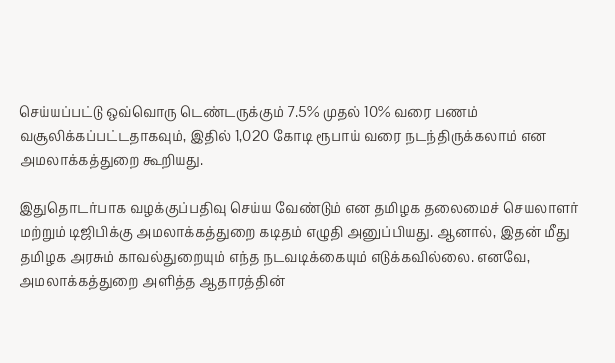செய்யப்பட்டு ஒவ்வொரு டெண்டருக்கும் 7.5% முதல் 10% வரை பணம் வசூலிக்கப்பட்டதாகவும், இதில் 1,020 கோடி ரூபாய் வரை நடந்திருக்கலாம் என அமலாக்கத்துறை கூறியது.

இதுதொடர்பாக வழக்குப்பதிவு செய்ய வேண்டும் என தமிழக தலைமைச் செயலாளர் மற்றும் டிஜிபிக்கு அமலாக்கத்துறை கடிதம் எழுதி அனுப்பியது. ஆனால், இதன் மீது தமிழக அரசும் காவல்துறையும் எந்த நடவடிக்கையும் எடுக்கவில்லை. எனவே, அமலாக்கத்துறை அளித்த ஆதாரத்தின்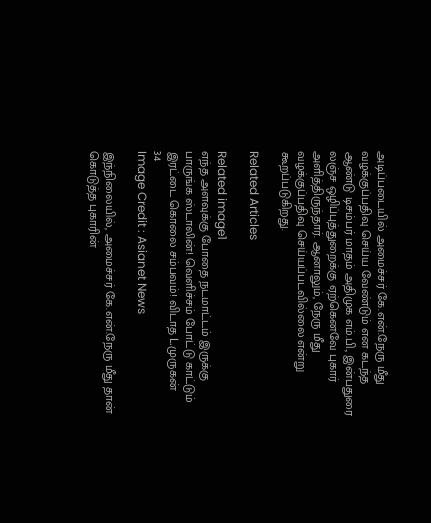அடிப்படையில் அமைச்சர் கே.என்.நேரு மீது வழக்குப்பதிவு செய்ய வேண்டும் என கடந்த ஆண்டு டிசம்பர் மாதம் அதிமுக எம்.பி., இன்பதுரை லஞ்ச ஒழிப்புத்துறைக்கு ஏற்கெனவே புகார் அளித்திருந்தார். ஆனாலும், நேரு மீது வழக்குப்பதிவு செய்யப்படவில்லை என்று கூறப்படுகிறது.

Related Articles

Related image1
எந்த அளவுக்கு போதை நடமாட்டம் இருக்கு பாருங்க ஸ்டாலின்! வெளிச்சம் போட்டு காட்டும் இரட்டை கொலை சம்பவம்! விடாத L.முருகன்
34
Image Credit : Asianet News

இந்நிலையில், அமைச்சர் கே.என்.நேரு மீது தான் கொடுத்த புகாரின்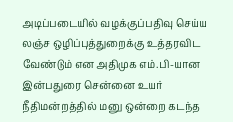அடிப்படையில் வழக்குப்பதிவு செய்ய லஞ்ச ஒழிப்புத்துறைக்கு உத்தரவிட வேண்டும் என அதிமுக எம்.பி-யான இன்பதுரை சென்னை உயர் நீதிமன்றத்தில் மனு ஒன்றை கடந்த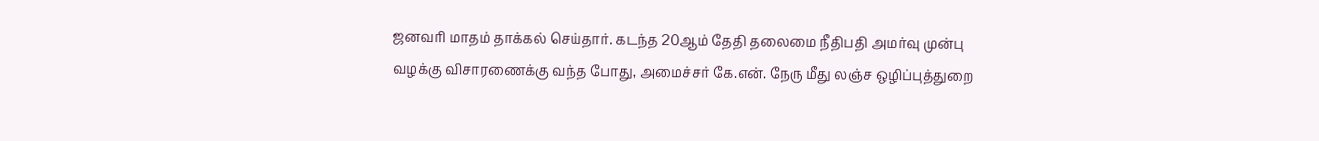ஜனவரி மாதம் தாக்கல் செய்தார். கடந்த 20ஆம் தேதி தலைமை நீதிபதி அமர்வு முன்பு வழக்கு விசாரணைக்கு வந்த போது, அமைச்சர் கே.என். நேரு மீது லஞ்ச ஒழிப்புத்துறை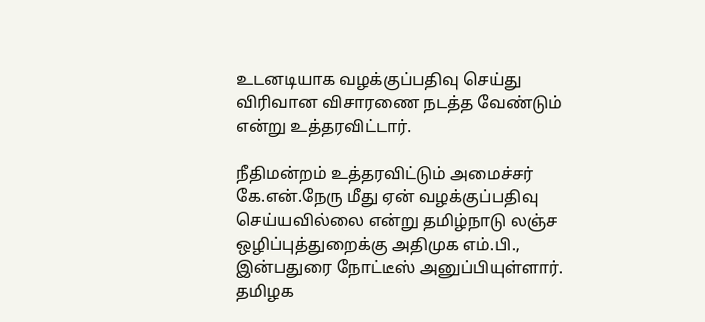உடனடியாக வழக்குப்பதிவு செய்து விரிவான விசாரணை நடத்த வேண்டும் என்று உத்தரவிட்டார்.

நீதிமன்றம் உத்தரவிட்டும் அமைச்சர் கே.என்.நேரு மீது ஏன் வழக்குப்பதிவு செய்யவில்லை என்று தமிழ்நாடு லஞ்ச ஒழிப்புத்துறைக்கு அதிமுக எம்.பி., இன்பதுரை நோட்டீஸ் அனுப்பியுள்ளார். தமிழக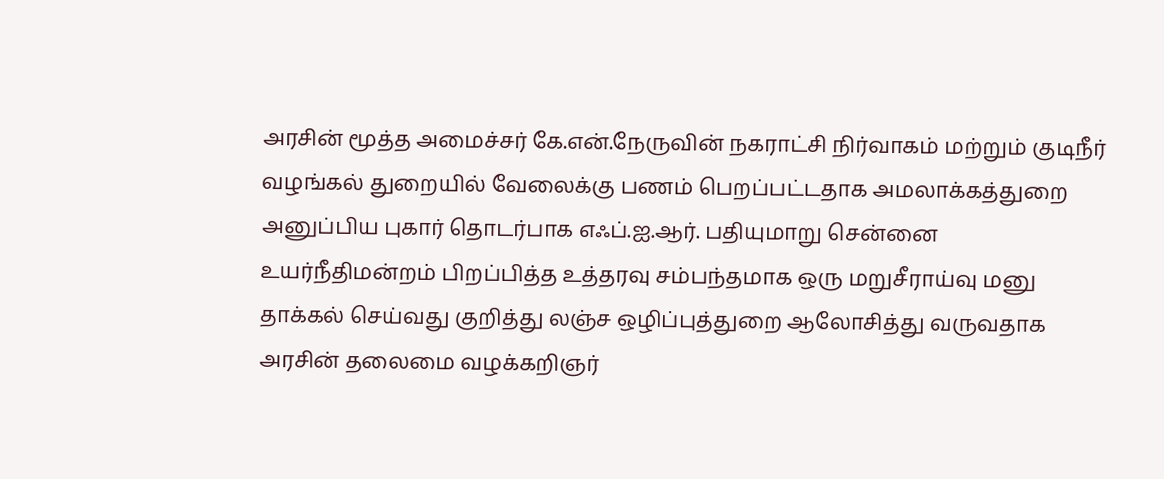அரசின் மூத்த அமைச்சர் கே.என்.நேருவின் நகராட்சி நிர்வாகம் மற்றும் குடிநீர் வழங்கல் துறையில் வேலைக்கு பணம் பெறப்பட்டதாக அமலாக்கத்துறை அனுப்பிய புகார் தொடர்பாக எஃப்.ஐ.ஆர். பதியுமாறு சென்னை உயர்நீதிமன்றம் பிறப்பித்த உத்தரவு சம்பந்தமாக ஒரு மறுசீராய்வு மனு தாக்கல் செய்வது குறித்து லஞ்ச ஒழிப்புத்துறை ஆலோசித்து வருவதாக அரசின் தலைமை வழக்கறிஞர்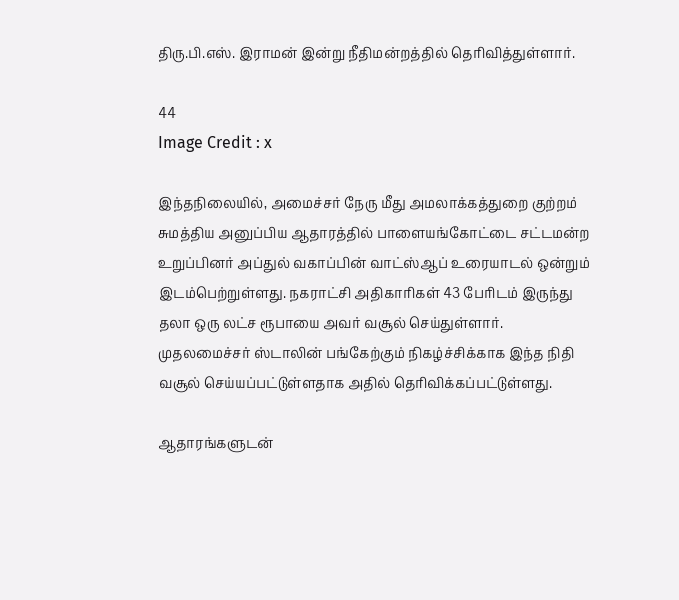திரு.பி.எஸ். இராமன் இன்று நீதிமன்றத்தில் தெரிவித்துள்ளார்.

44
Image Credit : x

இந்தநிலையில், அமைச்சர் நேரு மீது அமலாக்கத்துறை குற்றம் சுமத்திய அனுப்பிய ஆதாரத்தில் பாளையங்கோட்டை சட்டமன்ற உறுப்பினர் அப்துல் வகாப்பின் வாட்ஸ்ஆப் உரையாடல் ஒன்றும் இடம்பெற்றுள்ளது. நகராட்சி அதிகாரிகள் 43 பேரிடம் இருந்து தலா ஒரு லட்ச ரூபாயை அவர் வசூல் செய்துள்ளார். முதலமைச்சர் ஸ்டாலின் பங்கேற்கும் நிகழ்ச்சிக்காக இந்த நிதி வசூல் செய்யப்பட்டுள்ளதாக அதில் தெரிவிக்கப்பட்டுள்ளது.

ஆதாரங்களுடன்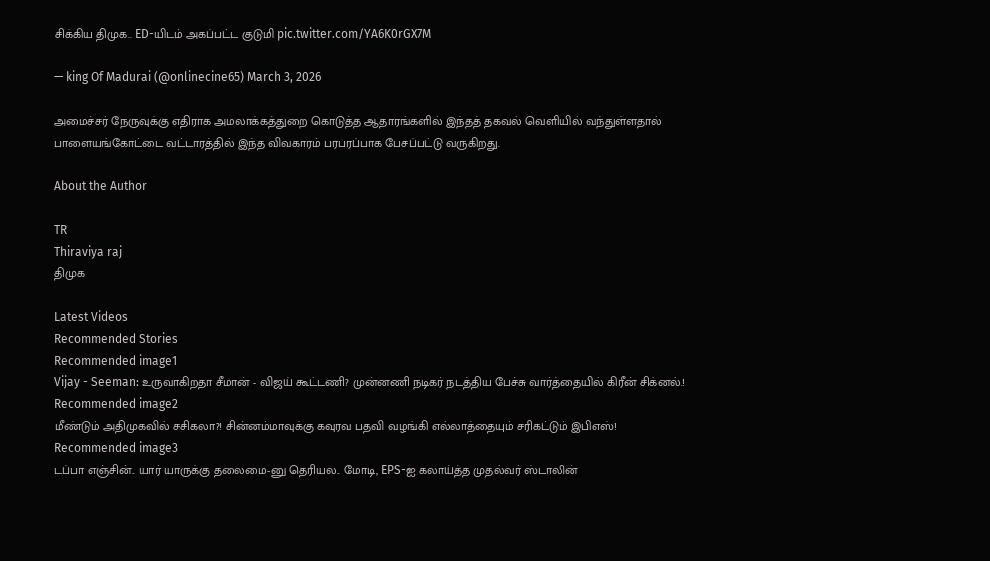சிக்கிய திமுக.. ED-யிடம் அகப்பட்ட குடுமி pic.twitter.com/YA6K0rGX7M

— king Of Madurai (@onlinecine65) March 3, 2026

அமைச்சர் நேருவுக்கு எதிராக அமலாக்கத்துறை கொடுத்த ஆதாரங்களில் இந்தத் தகவல் வெளியில் வந்துள்ளதால் பாளையங்கோட்டை வட்டாரத்தில் இந்த விவகாரம் பரபரப்பாக பேசப்பட்டு வருகிறது.

About the Author

TR
Thiraviya raj
திமுக

Latest Videos
Recommended Stories
Recommended image1
Vijay - Seeman: உருவாகிறதா சீமான் - விஜய் கூட்டணி? முன்னணி நடிகர் நடத்திய பேச்சு வார்த்தையில் கிரீன் சிக்னல்.!
Recommended image2
மீண்டும் அதிமுகவில் சசிகலா?! சின்னம்மாவுக்கு கவுரவ பதவி வழங்கி எல்லாத்தையும் சரிகட்டும் இபிஎஸ்!
Recommended image3
டப்பா எஞ்சின்.. யார் யாருக்கு தலைமை-னு தெரியல.. மோடி, EPS-ஐ கலாய்த்த முதல்வர் ஸ்டாலின்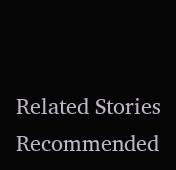Related Stories
Recommended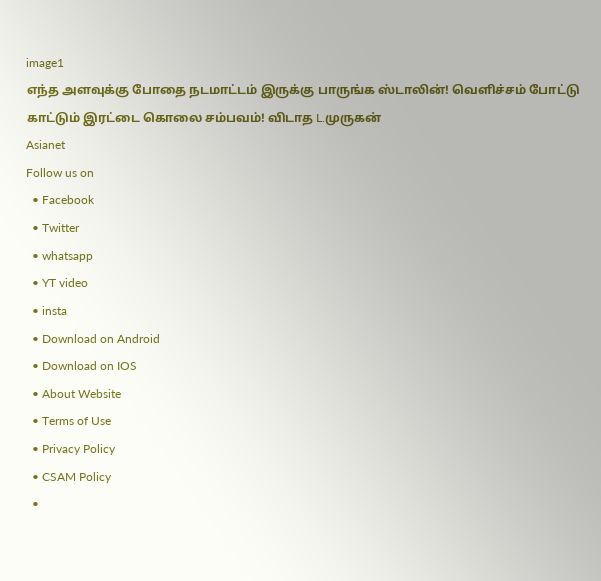image1
எந்த அளவுக்கு போதை நடமாட்டம் இருக்கு பாருங்க ஸ்டாலின்! வெளிச்சம் போட்டு காட்டும் இரட்டை கொலை சம்பவம்! விடாத L.முருகன்
Asianet
Follow us on
  • Facebook
  • Twitter
  • whatsapp
  • YT video
  • insta
  • Download on Android
  • Download on IOS
  • About Website
  • Terms of Use
  • Privacy Policy
  • CSAM Policy
  •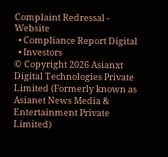Complaint Redressal - Website
  • Compliance Report Digital
  • Investors
© Copyright 2026 Asianxt Digital Technologies Private Limited (Formerly known as Asianet News Media & Entertainment Private Limited)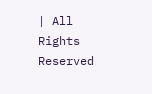| All Rights Reserved